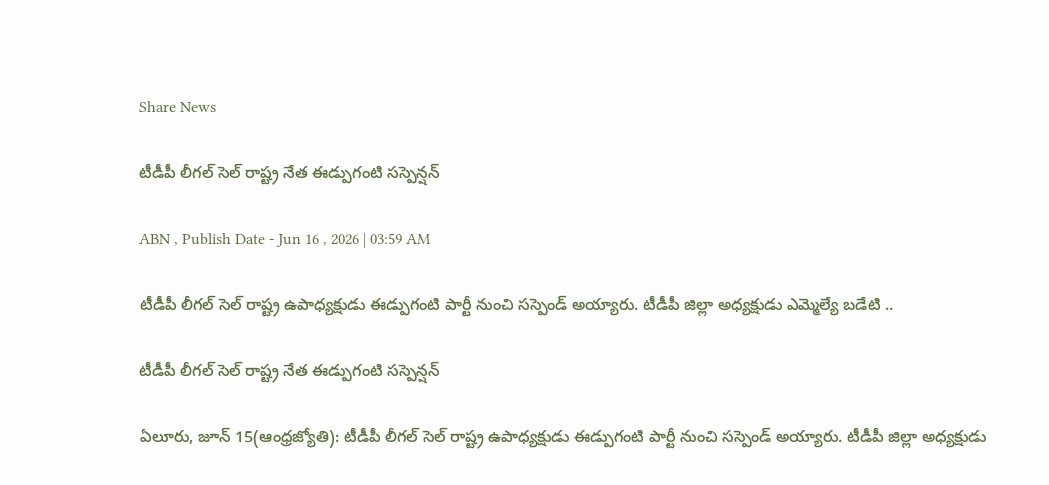Share News

టీడీపీ లీగల్‌ సెల్‌ రాష్ట్ర నేత ఈడ్పుగంటి సస్పెన్షన్‌

ABN , Publish Date - Jun 16 , 2026 | 03:59 AM

టీడీపీ లీగల్‌ సెల్‌ రాష్ట్ర ఉపాధ్యక్షుడు ఈడ్పుగంటి పార్టీ నుంచి సస్పెండ్‌ అయ్యారు. టీడీపీ జిల్లా అధ్యక్షుడు ఎమ్మెల్యే బడేటి ..

టీడీపీ లీగల్‌ సెల్‌ రాష్ట్ర నేత ఈడ్పుగంటి సస్పెన్షన్‌

ఏలూరు, జూన్‌ 15(ఆంధ్రజ్యోతి): టీడీపీ లీగల్‌ సెల్‌ రాష్ట్ర ఉపాధ్యక్షుడు ఈడ్పుగంటి పార్టీ నుంచి సస్పెండ్‌ అయ్యారు. టీడీపీ జిల్లా అధ్యక్షుడు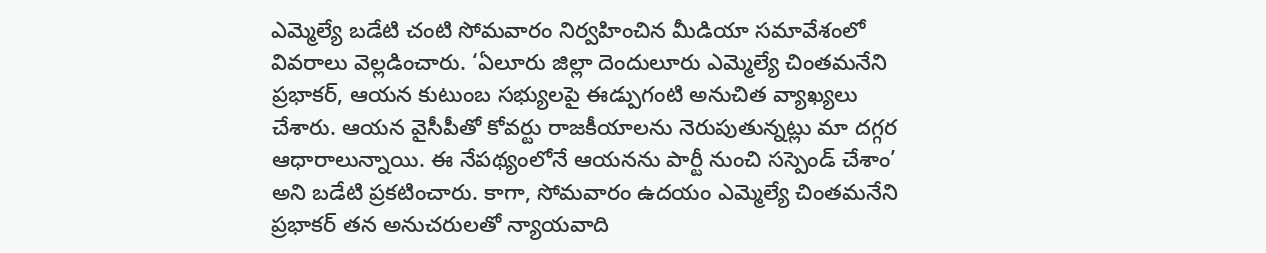ఎమ్మెల్యే బడేటి చంటి సోమవారం నిర్వహించిన మీడియా సమావేశంలో వివరాలు వెల్లడించారు. ‘ఏలూరు జిల్లా దెందులూరు ఎమ్మెల్యే చింతమనేని ప్రభాకర్‌, ఆయన కుటుంబ సభ్యులపై ఈడ్పుగంటి అనుచిత వ్యాఖ్యలు చేశారు. ఆయన వైసీపీతో కోవర్టు రాజకీయాలను నెరుపుతున్నట్లు మా దగ్గర ఆధారాలున్నాయి. ఈ నేపథ్యంలోనే ఆయనను పార్టీ నుంచి సస్పెండ్‌ చేశాం’ అని బడేటి ప్రకటించారు. కాగా, సోమవారం ఉదయం ఎమ్మెల్యే చింతమనేని ప్రభాకర్‌ తన అనుచరులతో న్యాయవాది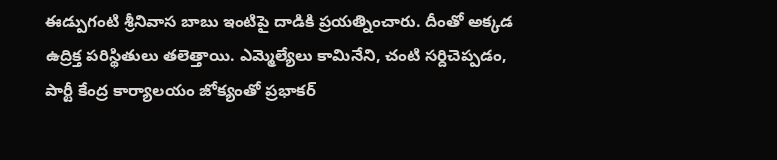ఈడ్పుగంటి శ్రీనివాస బాబు ఇంటిపై దాడికి ప్రయత్నించారు. దీంతో అక్కడ ఉద్రిక్త పరిస్థితులు తలెత్తాయి. ఎమ్మెల్యేలు కామినేని, చంటి సర్దిచెప్పడం, పార్టీ కేంద్ర కార్యాలయం జోక్యంతో ప్రభాకర్‌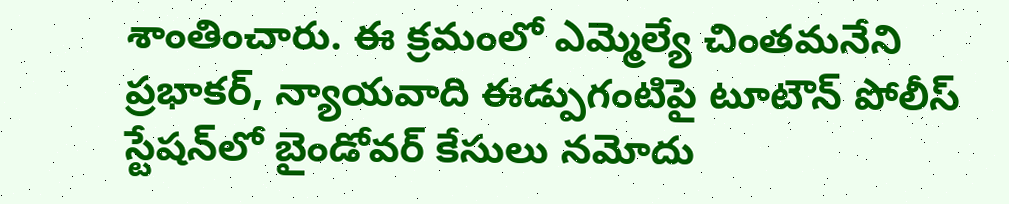శాంతించారు. ఈ క్రమంలో ఎమ్మెల్యే చింతమనేని ప్రభాకర్‌, న్యాయవాది ఈడ్పుగంటిపై టూటౌన్‌ పోలీస్‌ స్టేషన్‌లో బైండోవర్‌ కేసులు నమోదు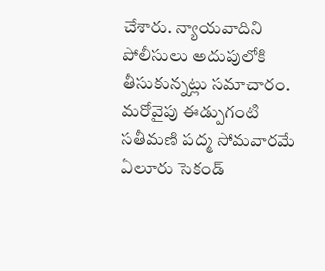చేశారు. న్యాయవాదిని పోలీసులు అదుపులోకి తీసుకున్నట్లు సమాచారం. మరోవైపు ఈడ్పుగంటి సతీమణి పద్మ సోమవారమే ఏలూరు సెకండ్‌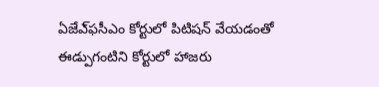ఏజేఎ్‌ఫసీఎం కోర్టులో పిటిషన్‌ వేయడంతో ఈడ్పుగంటిని కోర్టులో హాజరు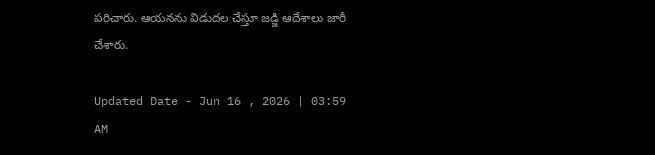పరిచారు. ఆయనను విడుదల చేస్తూ జడ్జి ఆదేశాలు జారీ చేశారు.

Updated Date - Jun 16 , 2026 | 03:59 AM